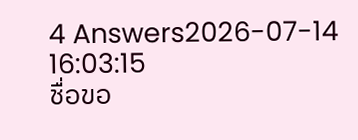4 Answers2026-07-14 16:03:15
ชื่อขอ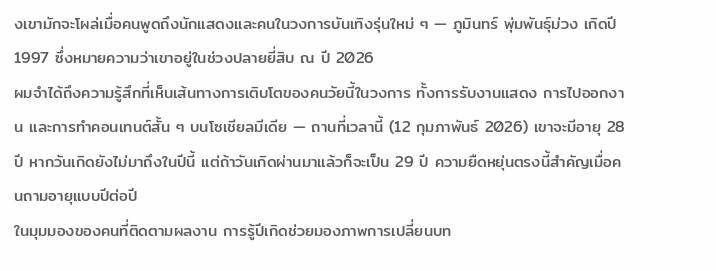งเขามักจะโผล่เมื่อคนพูดถึงนักแสดงและคนในวงการบันเทิงรุ่นใหม่ ๆ — ภูมินทร์ พุ่มพันธุ์ม่วง เกิดปี 1997 ซึ่งหมายความว่าเขาอยู่ในช่วงปลายยี่สิบ ณ ปี 2026
ผมจำได้ถึงความรู้สึกที่เห็นเส้นทางการเติบโตของคนวัยนี้ในวงการ ทั้งการรับงานแสดง การไปออกงาน และการทำคอนเทนต์สั้น ๆ บนโซเชียลมีเดีย — ถานที่เวลานี้ (12 กุมภาพันธ์ 2026) เขาจะมีอายุ 28 ปี หากวันเกิดยังไม่มาถึงในปีนี้ แต่ถ้าวันเกิดผ่านมาแล้วก็จะเป็น 29 ปี ความยืดหยุ่นตรงนี้สำคัญเมื่อคนถามอายุแบบปีต่อปี
ในมุมมองของคนที่ติดตามผลงาน การรู้ปีเกิดช่วยมองภาพการเปลี่ยนบท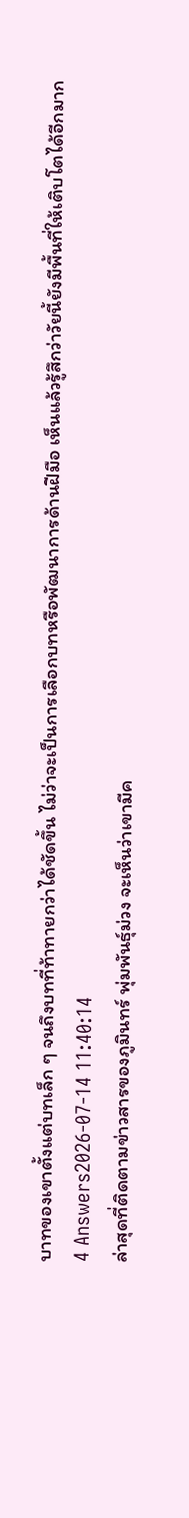บาทของเขาตั้งแต่บทเล็ก ๆ จนถึงบทที่ท้าทายกว่าได้ชัดขึ้น ไม่ว่าจะเป็นการเลือกบทหรือพัฒนาการด้านฝีมือ เห็นแล้วรู้สึกว่าวัยนี้ยังมีพื้นที่ให้เติบโตได้อีกมาก
4 Answers2026-07-14 11:40:14
ล่าสุดที่ติดตามข่าวสารของภูมินทร์ พุ่มพันธุ์ม่วง จะเห็นว่าเขามีค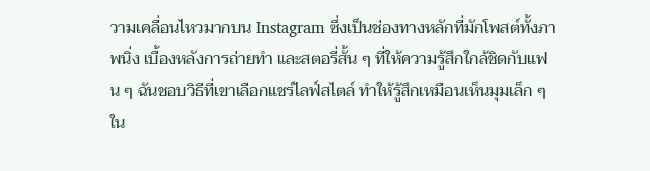วามเคลื่อนไหวมากบน Instagram ซึ่งเป็นช่องทางหลักที่มักโพสต์ทั้งภาพนิ่ง เบื้องหลังการถ่ายทำ และสตอรี่สั้น ๆ ที่ให้ความรู้สึกใกล้ชิดกับแฟน ๆ ฉันชอบวิธีที่เขาเลือกแชร์ไลฟ์สไตล์ ทำให้รู้สึกเหมือนเห็นมุมเล็ก ๆ ใน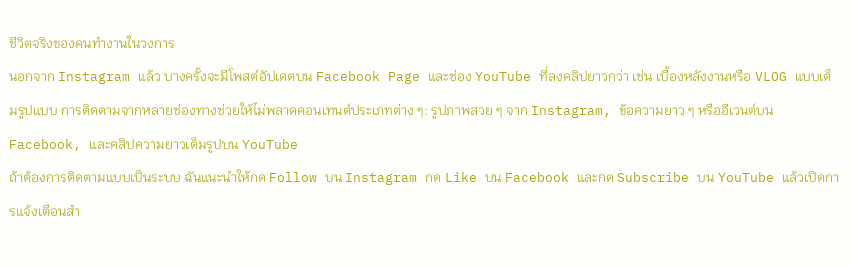ชีวิตจริงของคนทำงานในวงการ
นอกจาก Instagram แล้ว บางครั้งจะมีโพสต์อัปเดตบน Facebook Page และช่อง YouTube ที่ลงคลิปยาวกว่า เช่น เบื้องหลังงานหรือ VLOG แบบเต็มรูปแบบ การติดตามจากหลายช่องทางช่วยให้ไม่พลาดคอนเทนต์ประเภทต่าง ๆ: รูปภาพสวย ๆ จาก Instagram, ข้อความยาว ๆ หรืออีเวนต์บน Facebook, และคลิปความยาวเต็มรูปบน YouTube
ถ้าต้องการติดตามแบบเป็นระบบ ฉันแนะนำให้กด Follow บน Instagram กด Like บน Facebook และกด Subscribe บน YouTube แล้วเปิดการแจ้งเตือนสำ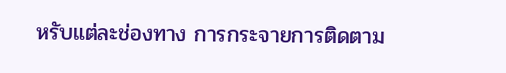หรับแต่ละช่องทาง การกระจายการติดตาม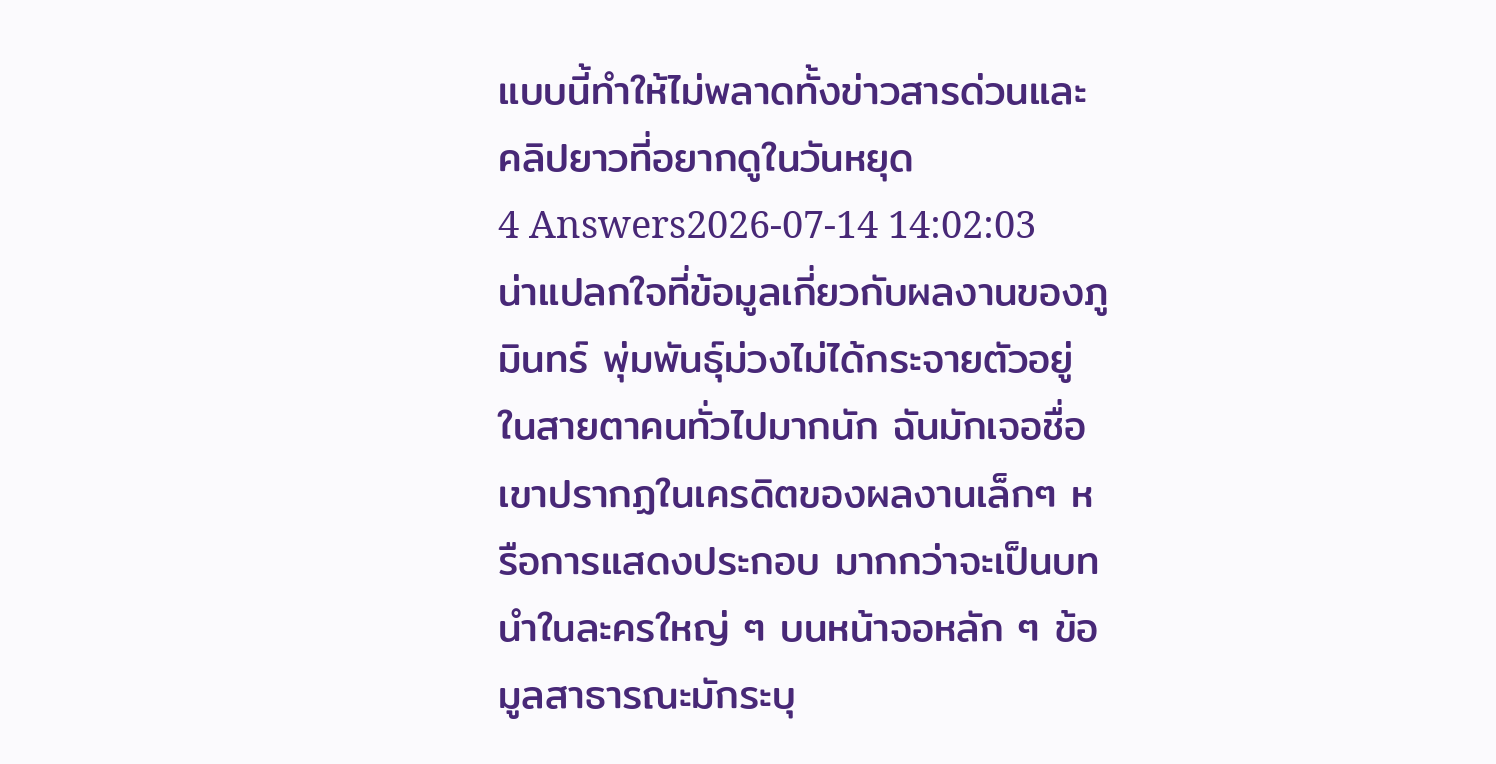แบบนี้ทำให้ไม่พลาดทั้งข่าวสารด่วนและคลิปยาวที่อยากดูในวันหยุด
4 Answers2026-07-14 14:02:03
น่าแปลกใจที่ข้อมูลเกี่ยวกับผลงานของภูมินทร์ พุ่มพันธุ์ม่วงไม่ได้กระจายตัวอยู่ในสายตาคนทั่วไปมากนัก ฉันมักเจอชื่อเขาปรากฏในเครดิตของผลงานเล็กๆ หรือการแสดงประกอบ มากกว่าจะเป็นบทนำในละครใหญ่ ๆ บนหน้าจอหลัก ๆ ข้อมูลสาธารณะมักระบุ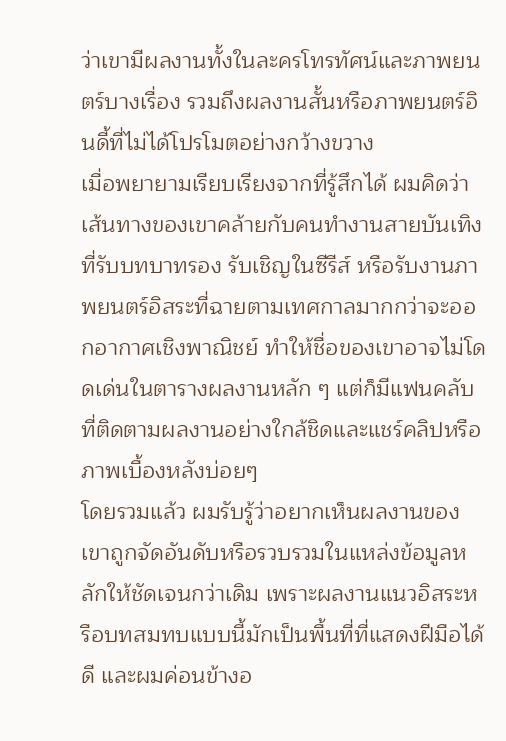ว่าเขามีผลงานทั้งในละครโทรทัศน์และภาพยนตร์บางเรื่อง รวมถึงผลงานสั้นหรือภาพยนตร์อินดี้ที่ไม่ได้โปรโมตอย่างกว้างขวาง
เมื่อพยายามเรียบเรียงจากที่รู้สึกได้ ผมคิดว่าเส้นทางของเขาคล้ายกับคนทำงานสายบันเทิงที่รับบทบาทรอง รับเชิญในซีรีส์ หรือรับงานภาพยนตร์อิสระที่ฉายตามเทศกาลมากกว่าจะออกอากาศเชิงพาณิชย์ ทำให้ชื่อของเขาอาจไม่โดดเด่นในตารางผลงานหลัก ๆ แต่ก็มีแฟนคลับที่ติดตามผลงานอย่างใกล้ชิดและแชร์คลิปหรือภาพเบื้องหลังบ่อยๆ
โดยรวมแล้ว ผมรับรู้ว่าอยากเห็นผลงานของเขาถูกจัดอันดับหรือรวบรวมในแหล่งข้อมูลหลักให้ชัดเจนกว่าเดิม เพราะผลงานแนวอิสระหรือบทสมทบแบบนี้มักเป็นพื้นที่ที่แสดงฝีมือได้ดี และผมค่อนข้างอ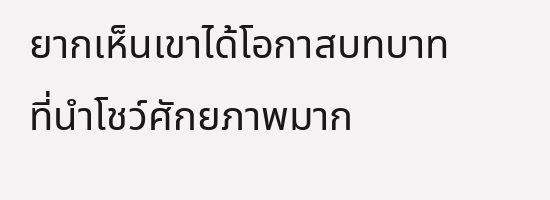ยากเห็นเขาได้โอกาสบทบาทที่นำโชว์ศักยภาพมาก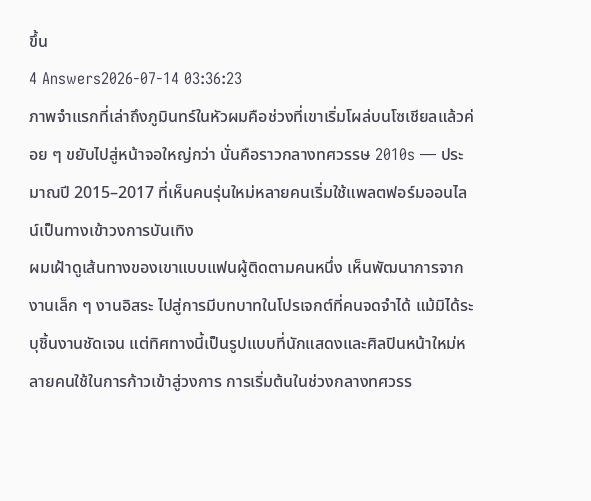ขึ้น
4 Answers2026-07-14 03:36:23
ภาพจำแรกที่เล่าถึงภูมินทร์ในหัวผมคือช่วงที่เขาเริ่มโผล่บนโซเชียลแล้วค่อย ๆ ขยับไปสู่หน้าจอใหญ่กว่า นั่นคือราวกลางทศวรรษ 2010s — ประมาณปี 2015–2017 ที่เห็นคนรุ่นใหม่หลายคนเริ่มใช้แพลตฟอร์มออนไลน์เป็นทางเข้าวงการบันเทิง
ผมเฝ้าดูเส้นทางของเขาแบบแฟนผู้ติดตามคนหนึ่ง เห็นพัฒนาการจากงานเล็ก ๆ งานอิสระ ไปสู่การมีบทบาทในโปรเจกต์ที่คนจดจำได้ แม้มิได้ระบุชิ้นงานชัดเจน แต่ทิศทางนี้เป็นรูปแบบที่นักแสดงและศิลปินหน้าใหม่หลายคนใช้ในการก้าวเข้าสู่วงการ การเริ่มต้นในช่วงกลางทศวรร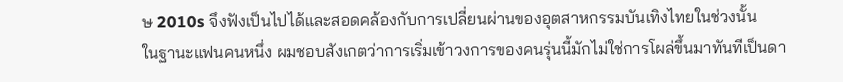ษ 2010s จึงฟังเป็นไปได้และสอดคล้องกับการเปลี่ยนผ่านของอุตสาหกรรมบันเทิงไทยในช่วงนั้น
ในฐานะแฟนคนหนึ่ง ผมชอบสังเกตว่าการเริ่มเข้าวงการของคนรุ่นนี้มักไม่ใช่การโผล่ขึ้นมาทันทีเป็นดา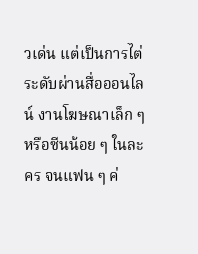วเด่น แต่เป็นการไต่ระดับผ่านสื่อออนไลน์ งานโฆษณาเล็ก ๆ หรือซีนน้อย ๆ ในละคร จนแฟน ๆ ค่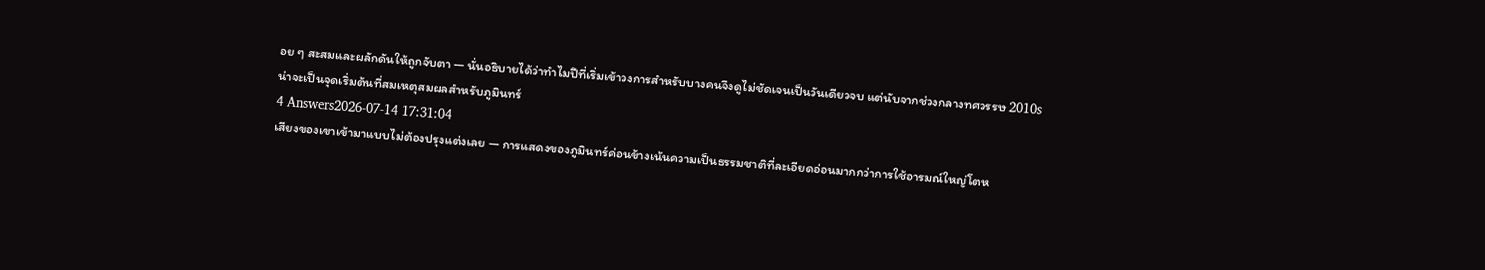อย ๆ สะสมและผลักดันให้ถูกจับตา — นั่นอธิบายได้ว่าทำไมปีที่เริ่มเข้าวงการสำหรับบางคนจึงดูไม่ชัดเจนเป็นวันเดียวจบ แต่นับจากช่วงกลางทศวรรษ 2010s น่าจะเป็นจุดเริ่มต้นที่สมเหตุสมผลสำหรับภูมินทร์
4 Answers2026-07-14 17:31:04
เสียงของเขาเข้ามาแบบไม่ต้องปรุงแต่งเลย — การแสดงของภูมินทร์ค่อนข้างเน้นความเป็นธรรมชาติที่ละเอียดอ่อนมากกว่าการใช้อารมณ์ใหญ่โตห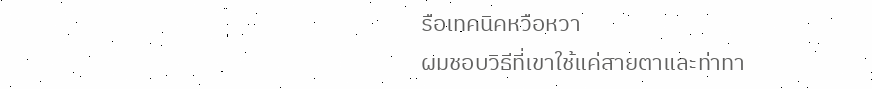รือเทคนิคหวือหวา
ผมชอบวิธีที่เขาใช้แค่สายตาและท่าทา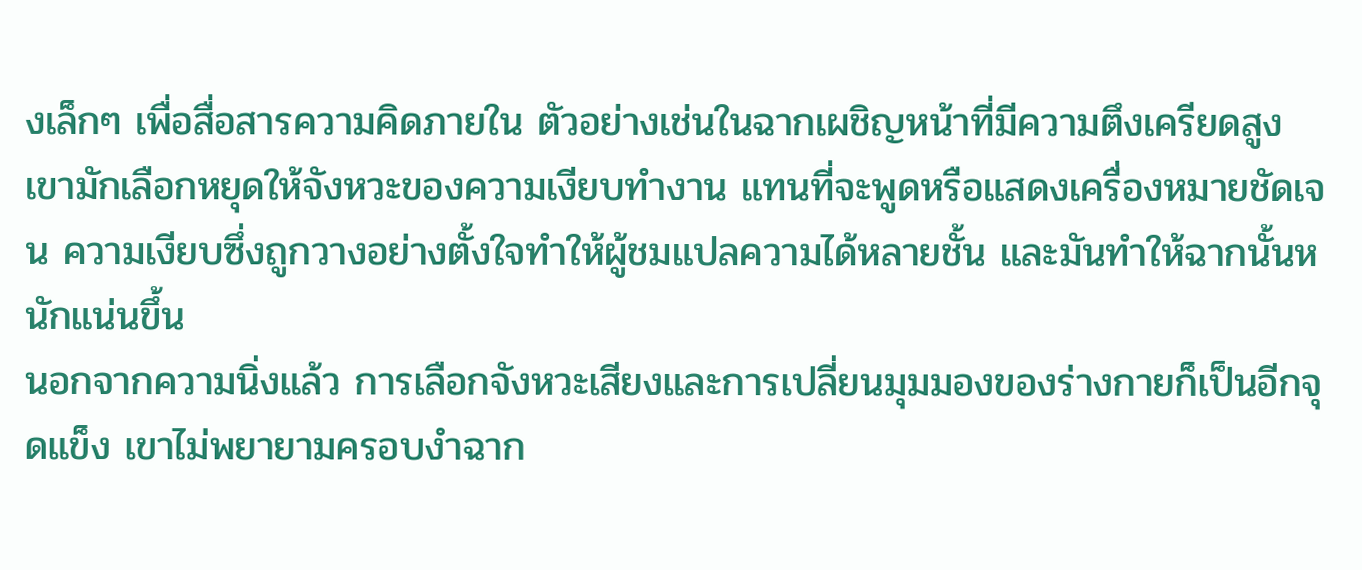งเล็กๆ เพื่อสื่อสารความคิดภายใน ตัวอย่างเช่นในฉากเผชิญหน้าที่มีความตึงเครียดสูง เขามักเลือกหยุดให้จังหวะของความเงียบทำงาน แทนที่จะพูดหรือแสดงเครื่องหมายชัดเจน ความเงียบซึ่งถูกวางอย่างตั้งใจทำให้ผู้ชมแปลความได้หลายชั้น และมันทำให้ฉากนั้นหนักแน่นขึ้น
นอกจากความนิ่งแล้ว การเลือกจังหวะเสียงและการเปลี่ยนมุมมองของร่างกายก็เป็นอีกจุดแข็ง เขาไม่พยายามครอบงำฉาก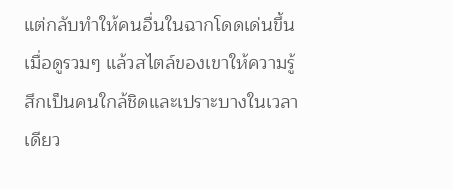แต่กลับทำให้คนอื่นในฉากโดดเด่นขึ้น เมื่อดูรวมๆ แล้วสไตล์ของเขาให้ความรู้สึกเป็นคนใกล้ชิดและเปราะบางในเวลาเดียว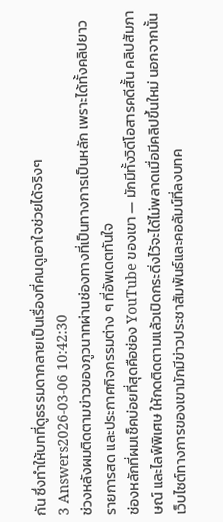กัน ซึ่งทำให้บทที่ดูธรรมดากลายเป็นเรื่องที่คนดูเอาใจช่วยได้จริงๆ
3 Answers2026-03-06 10:42:30
ช่วงหลังผมติดตามข่าวของภูวนาทผ่านช่องทางที่เป็นทางการเป็นหลัก เพราะได้ทั้งคลิปยาว รายการสด และประกาศกิจกรรมต่าง ๆ ที่อัพเดตทันใจ
ช่องหลักที่ผมเช็คบ่อยที่สุดคือช่อง YouTube ของเขา — มักมีทั้งวิดีโอสารคดีสั้น คลิปสัมภาษณ์ และไลฟ์พิเศษ ให้กดติดตามแล้วเปิดกระดิ่งไว้จะได้ไม่พลาดเมื่อมีคลิปขึ้นใหม่ นอกจากนั้น เว็บไซต์ทางการของเขามักมีข่าวประชาสัมพันธ์และคอลัมน์ที่ลงบทค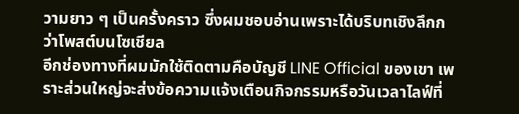วามยาว ๆ เป็นครั้งคราว ซึ่งผมชอบอ่านเพราะได้บริบทเชิงลึกกว่าโพสต์บนโซเชียล
อีกช่องทางที่ผมมักใช้ติดตามคือบัญชี LINE Official ของเขา เพราะส่วนใหญ่จะส่งข้อความแจ้งเตือนกิจกรรมหรือวันเวลาไลฟ์ที่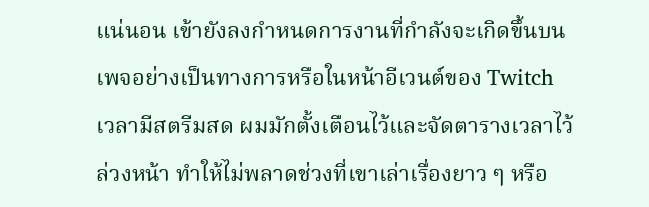แน่นอน เข้ายังลงกำหนดการงานที่กำลังจะเกิดขึ้นบนเพจอย่างเป็นทางการหรือในหน้าอีเวนต์ของ Twitch เวลามีสตรีมสด ผมมักตั้งเตือนไว้และจัดตารางเวลาไว้ล่วงหน้า ทำให้ไม่พลาดช่วงที่เขาเล่าเรื่องยาว ๆ หรือ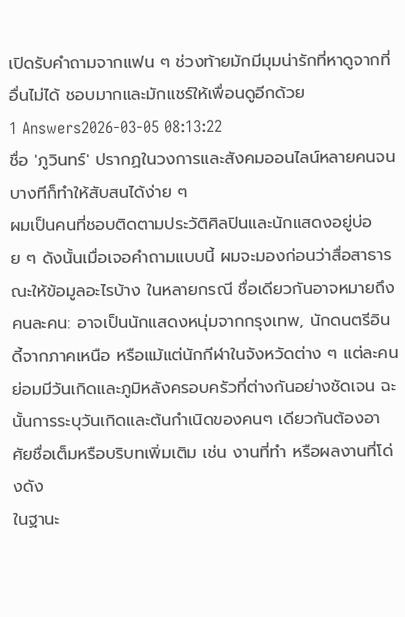เปิดรับคำถามจากแฟน ๆ ช่วงท้ายมักมีมุมน่ารักที่หาดูจากที่อื่นไม่ได้ ชอบมากและมักแชร์ให้เพื่อนดูอีกด้วย
1 Answers2026-03-05 08:13:22
ชื่อ 'ภูวินทร์' ปรากฏในวงการและสังคมออนไลน์หลายคนจนบางทีก็ทำให้สับสนได้ง่าย ๆ
ผมเป็นคนที่ชอบติดตามประวัติศิลปินและนักแสดงอยู่บ่อย ๆ ดังนั้นเมื่อเจอคำถามแบบนี้ ผมจะมองก่อนว่าสื่อสาธารณะให้ข้อมูลอะไรบ้าง ในหลายกรณี ชื่อเดียวกันอาจหมายถึงคนละคน: อาจเป็นนักแสดงหนุ่มจากกรุงเทพ, นักดนตรีอินดี้จากภาคเหนือ หรือแม้แต่นักกีฬาในจังหวัดต่าง ๆ แต่ละคนย่อมมีวันเกิดและภูมิหลังครอบครัวที่ต่างกันอย่างชัดเจน ฉะนั้นการระบุวันเกิดและต้นกำเนิดของคนๆ เดียวกันต้องอาศัยชื่อเต็มหรือบริบทเพิ่มเติม เช่น งานที่ทำ หรือผลงานที่โด่งดัง
ในฐานะ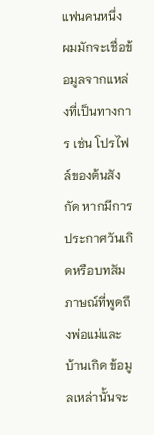แฟนคนหนึ่ง ผมมักจะเชื่อข้อมูลจากแหล่งที่เป็นทางการ เช่น โปรไฟล์ของต้นสังกัด หากมีการประกาศวันเกิดหรือบทสัมภาษณ์ที่พูดถึงพ่อแม่และบ้านเกิด ข้อมูลเหล่านั้นจะ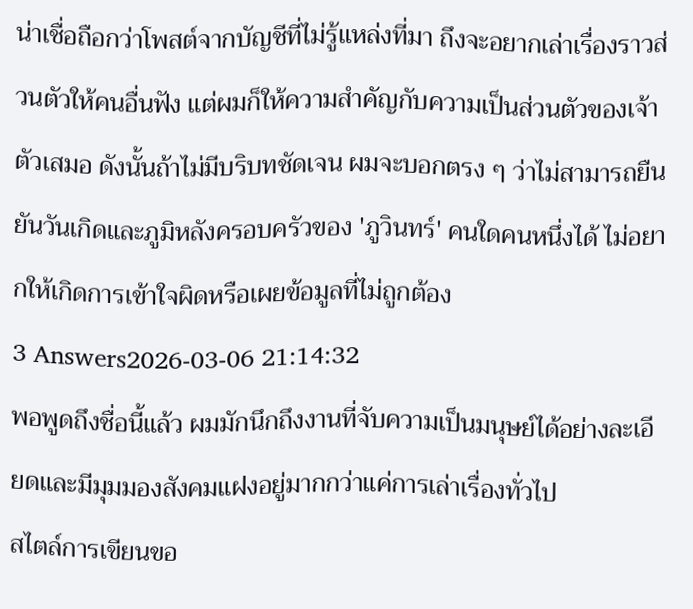น่าเชื่อถือกว่าโพสต์จากบัญชีที่ไม่รู้แหล่งที่มา ถึงจะอยากเล่าเรื่องราวส่วนตัวให้คนอื่นฟัง แต่ผมก็ให้ความสำคัญกับความเป็นส่วนตัวของเจ้าตัวเสมอ ดังนั้นถ้าไม่มีบริบทชัดเจน ผมจะบอกตรง ๆ ว่าไม่สามารถยืนยันวันเกิดและภูมิหลังครอบครัวของ 'ภูวินทร์' คนใดคนหนึ่งได้ ไม่อยากให้เกิดการเข้าใจผิดหรือเผยข้อมูลที่ไม่ถูกต้อง
3 Answers2026-03-06 21:14:32
พอพูดถึงชื่อนี้แล้ว ผมมักนึกถึงงานที่จับความเป็นมนุษย์ได้อย่างละเอียดและมีมุมมองสังคมแฝงอยู่มากกว่าแค่การเล่าเรื่องทั่วไป
สไตล์การเขียนขอ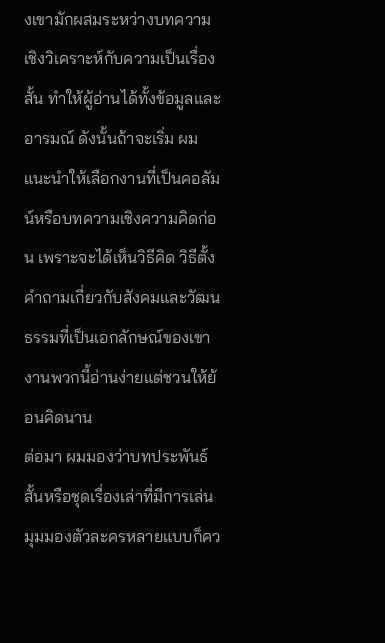งเขามักผสมระหว่างบทความเชิงวิเคราะห์กับความเป็นเรื่องสั้น ทำให้ผู้อ่านได้ทั้งข้อมูลและอารมณ์ ดังนั้นถ้าจะเริ่ม ผมแนะนำให้เลือกงานที่เป็นคอลัมน์หรือบทความเชิงความคิดก่อน เพราะจะได้เห็นวิธีคิด วิธีตั้งคำถามเกี่ยวกับสังคมและวัฒนธรรมที่เป็นเอกลักษณ์ของเขา งานพวกนี้อ่านง่ายแต่ชวนให้ย้อนคิดนาน
ต่อมา ผมมองว่าบทประพันธ์สั้นหรือชุดเรื่องเล่าที่มีการเล่นมุมมองตัวละครหลายแบบก็คว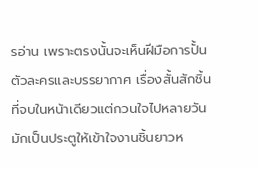รอ่าน เพราะตรงนั้นจะเห็นฝีมือการปั้นตัวละครและบรรยากาศ เรื่องสั้นสักชิ้นที่จบในหน้าเดียวแต่กวนใจไปหลายวัน มักเป็นประตูให้เข้าใจงานชิ้นยาวห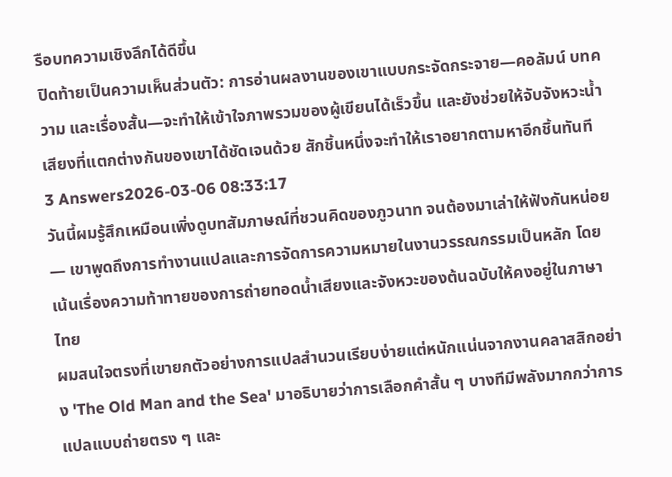รือบทความเชิงลึกได้ดีขึ้น
ปิดท้ายเป็นความเห็นส่วนตัว: การอ่านผลงานของเขาแบบกระจัดกระจาย—คอลัมน์ บทความ และเรื่องสั้น—จะทำให้เข้าใจภาพรวมของผู้เขียนได้เร็วขึ้น และยังช่วยให้จับจังหวะน้ำเสียงที่แตกต่างกันของเขาได้ชัดเจนด้วย สักชิ้นหนึ่งจะทำให้เราอยากตามหาอีกชิ้นทันที
3 Answers2026-03-06 08:33:17
วันนี้ผมรู้สึกเหมือนเพิ่งดูบทสัมภาษณ์ที่ชวนคิดของภูวนาท จนต้องมาเล่าให้ฟังกันหน่อย — เขาพูดถึงการทำงานแปลและการจัดการความหมายในงานวรรณกรรมเป็นหลัก โดยเน้นเรื่องความท้าทายของการถ่ายทอดน้ำเสียงและจังหวะของต้นฉบับให้คงอยู่ในภาษาไทย
ผมสนใจตรงที่เขายกตัวอย่างการแปลสำนวนเรียบง่ายแต่หนักแน่นจากงานคลาสสิกอย่าง 'The Old Man and the Sea' มาอธิบายว่าการเลือกคำสั้น ๆ บางทีมีพลังมากกว่าการแปลแบบถ่ายตรง ๆ และ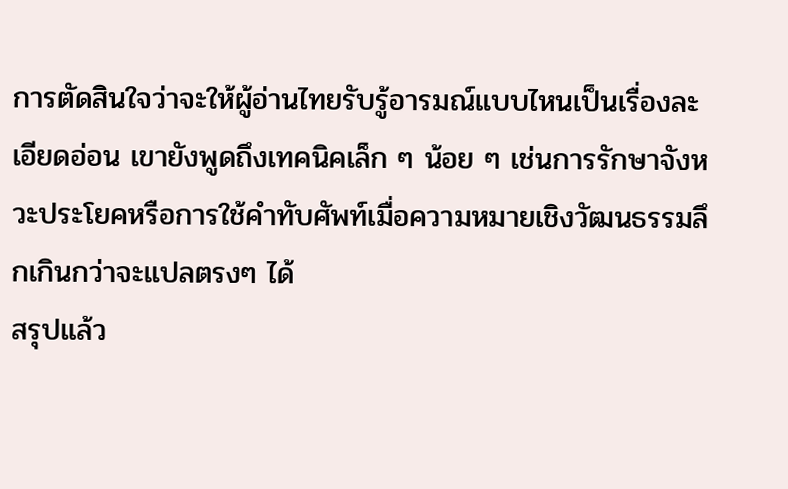การตัดสินใจว่าจะให้ผู้อ่านไทยรับรู้อารมณ์แบบไหนเป็นเรื่องละเอียดอ่อน เขายังพูดถึงเทคนิคเล็ก ๆ น้อย ๆ เช่นการรักษาจังหวะประโยคหรือการใช้คำทับศัพท์เมื่อความหมายเชิงวัฒนธรรมลึกเกินกว่าจะแปลตรงๆ ได้
สรุปแล้ว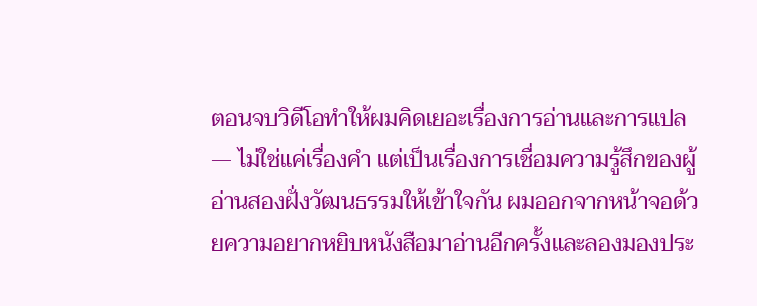ตอนจบวิดีโอทำให้ผมคิดเยอะเรื่องการอ่านและการแปล — ไม่ใช่แค่เรื่องคำ แต่เป็นเรื่องการเชื่อมความรู้สึกของผู้อ่านสองฝั่งวัฒนธรรมให้เข้าใจกัน ผมออกจากหน้าจอด้วยความอยากหยิบหนังสือมาอ่านอีกครั้งและลองมองประ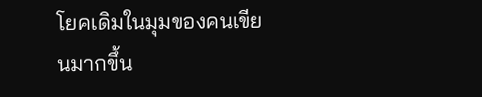โยคเดิมในมุมของคนเขียนมากขึ้น